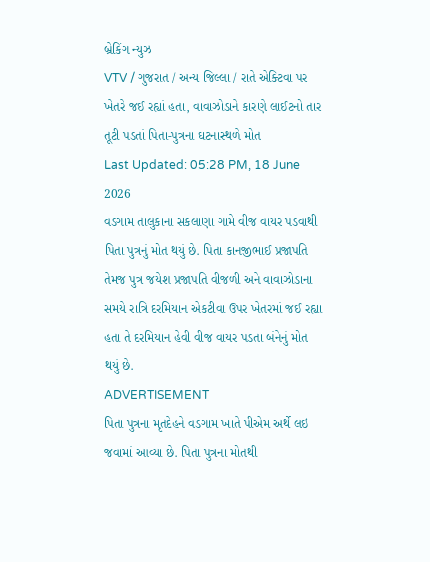બ્રેકિંગ ન્યુઝ
VTV / ગુજરાત / અન્ય જિલ્લા / રાતે એક્ટિવા પર ખેતરે જઈ રહ્યાં હતા, વાવાઝોડાને કારણે લાઈટનો તાર તૂટી પડતાં પિતા-પુત્રના ઘટનાસ્થળે મોત
Last Updated: 05:28 PM, 18 June 2026
વડગામ તાલુકાના સકલાણા ગામે વીજ વાયર પડવાથી પિતા પુત્રનું મોત થયું છે. પિતા કાનજીભાઈ પ્રજાપતિ તેમજ પુત્ર જયેશ પ્રજાપતિ વીજળી અને વાવાઝોડાના સમયે રાત્રિ દરમિયાન એકટીવા ઉપર ખેતરમાં જઈ રહ્યા હતા તે દરમિયાન હેવી વીજ વાયર પડતા બંનેનું મોત થયું છે.
ADVERTISEMENT
પિતા પુત્રના મૃતદેહને વડગામ ખાતે પીએમ અર્થે લઇ જવામાં આવ્યા છે. પિતા પુત્રના મોતથી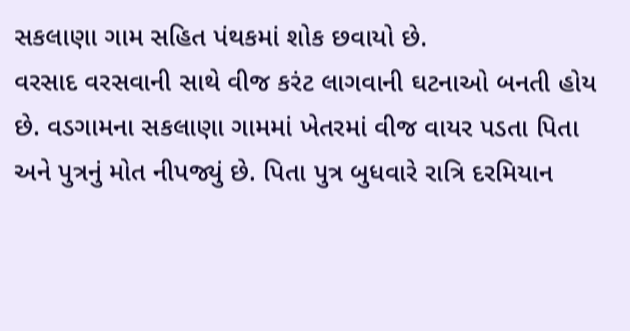સકલાણા ગામ સહિત પંથકમાં શોક છવાયો છે.
વરસાદ વરસવાની સાથે વીજ કરંટ લાગવાની ઘટનાઓ બનતી હોય છે. વડગામના સકલાણા ગામમાં ખેતરમાં વીજ વાયર પડતા પિતા અને પુત્રનું મોત નીપજ્યું છે. પિતા પુત્ર બુધવારે રાત્રિ દરમિયાન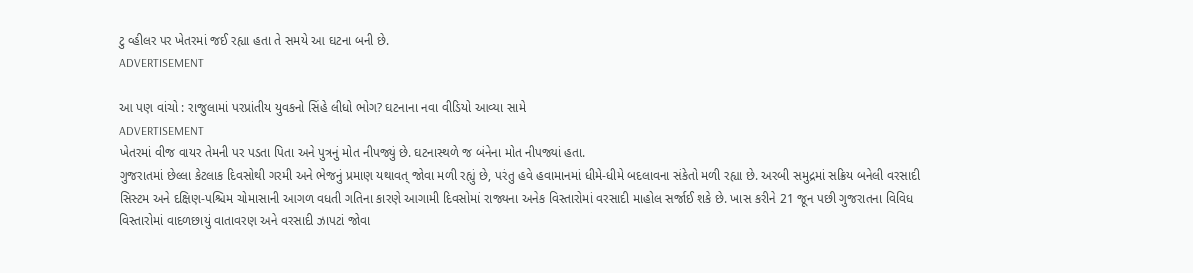ટુ વ્હીલર પર ખેતરમાં જઈ રહ્યા હતા તે સમયે આ ઘટના બની છે.
ADVERTISEMENT

આ પણ વાંચો : રાજુલામાં પરપ્રાંતીય યુવકનો સિંહે લીધો ભોગ? ઘટનાના નવા વીડિયો આવ્યા સામે
ADVERTISEMENT
ખેતરમાં વીજ વાયર તેમની પર પડતા પિતા અને પુત્રનું મોત નીપજ્યું છે. ઘટનાસ્થળે જ બંનેના મોત નીપજ્યાં હતા.
ગુજરાતમાં છેલ્લા કેટલાક દિવસોથી ગરમી અને ભેજનું પ્રમાણ યથાવત્ જોવા મળી રહ્યું છે, પરંતુ હવે હવામાનમાં ધીમે-ધીમે બદલાવના સંકેતો મળી રહ્યા છે. અરબી સમુદ્રમાં સક્રિય બનેલી વરસાદી સિસ્ટમ અને દક્ષિણ-પશ્ચિમ ચોમાસાની આગળ વધતી ગતિના કારણે આગામી દિવસોમાં રાજ્યના અનેક વિસ્તારોમાં વરસાદી માહોલ સર્જાઈ શકે છે. ખાસ કરીને 21 જૂન પછી ગુજરાતના વિવિધ વિસ્તારોમાં વાદળછાયું વાતાવરણ અને વરસાદી ઝાપટાં જોવા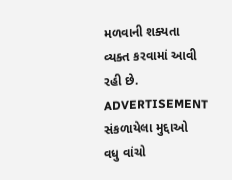મળવાની શક્યતા વ્યક્ત કરવામાં આવી રહી છે.
ADVERTISEMENT
સંકળાયેલા મુદ્દાઓ
વધુ વાંચો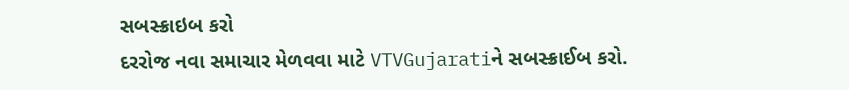સબસ્ક્રાઇબ કરો
દરરોજ નવા સમાચાર મેળવવા માટે VTVGujaratiને સબસ્ક્રાઈબ કરો.